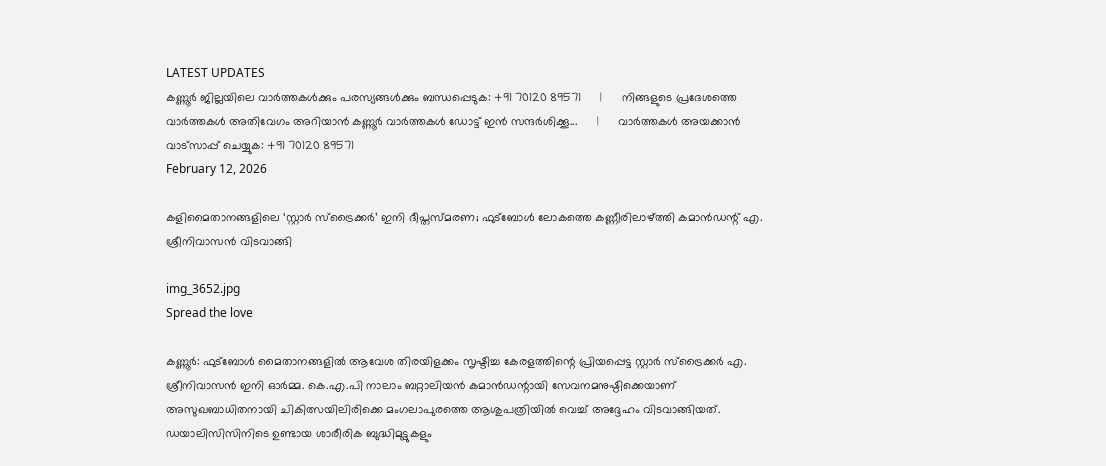LATEST UPDATES
കണ്ണൂർ ജില്ലയിലെ വാർത്തകൾക്കും പരസ്യങ്ങൾക്കും ബന്ധപ്പെടുക: +91 70120 89571      |      നിങ്ങളുടെ പ്രദേശത്തെ വാർത്തകൾ അതിവേഗം അറിയാൻ കണ്ണൂർ വാർത്തകൾ ഡോട്ട് ഇൻ സന്ദർശിക്കൂ...      |      വാർത്തകൾ അയക്കാൻ വാട്സാപ്പ് ചെയ്യുക: +91 70120 89571
February 12, 2026

കളിമൈതാനങ്ങളിലെ ‘സ്റ്റാർ സ്ട്രൈക്കർ’ ഇനി ദീപ്തസ്മരണ; ഫുട്ബോൾ ലോകത്തെ കണ്ണീരിലാഴ്ത്തി കമാൻഡന്റ് എ. ശ്രീനിവാസൻ വിടവാങ്ങി

img_3652.jpg
Spread the love

കണ്ണൂർ: ഫുട്ബോൾ മൈതാനങ്ങളിൽ ആവേശ തിരയിളക്കം സൃഷ്ടിച്ച കേരളത്തിന്റെ പ്രിയപ്പെട്ട സ്റ്റാർ സ്ട്രൈക്കർ എ. ശ്രീനിവാസൻ ഇനി ഓർമ്മ. കെ.എ.പി നാലാം ബറ്റാലിയൻ കമാൻഡന്റായി സേവനമനുഷ്ഠിക്കെയാണ് അസുഖബാധിതനായി ചികിത്സയിലിരിക്കെ മംഗലാപുരത്തെ ആശുപത്രിയിൽ വെച്ച് അദ്ദേഹം വിടവാങ്ങിയത്. ഡയാലിസിസിനിടെ ഉണ്ടായ ശാരീരിക ബുദ്ധിമുട്ടുകളും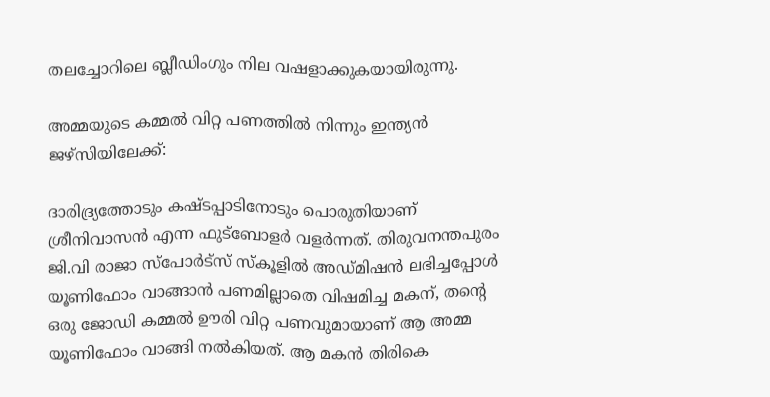തലച്ചോറിലെ ബ്ലീഡിംഗും നില വഷളാക്കുകയായിരുന്നു.

അമ്മയുടെ കമ്മൽ വിറ്റ പണത്തിൽ നിന്നും ഇന്ത്യൻ ജഴ്സിയിലേക്ക്:

ദാരിദ്ര്യത്തോടും കഷ്ടപ്പാടിനോടും പൊരുതിയാണ് ശ്രീനിവാസൻ എന്ന ഫുട്ബോളർ വളർന്നത്. തിരുവനന്തപുരം ജി.വി രാജാ സ്പോർട്സ് സ്കൂളിൽ അഡ്മിഷൻ ലഭിച്ചപ്പോൾ യൂണിഫോം വാങ്ങാൻ പണമില്ലാതെ വിഷമിച്ച മകന്, തന്റെ ഒരു ജോഡി കമ്മൽ ഊരി വിറ്റ പണവുമായാണ് ആ അമ്മ യൂണിഫോം വാങ്ങി നൽകിയത്. ആ മകൻ തിരികെ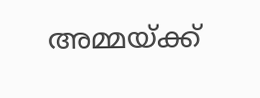അമ്മയ്ക്ക്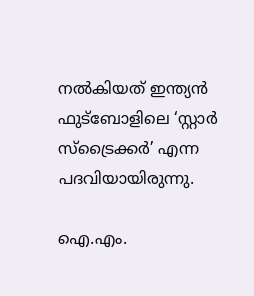നൽകിയത് ഇന്ത്യൻ ഫുട്ബോളിലെ ‘സ്റ്റാർ സ്ട്രൈക്കർ’ എന്ന പദവിയായിരുന്നു.

ഐ.എം.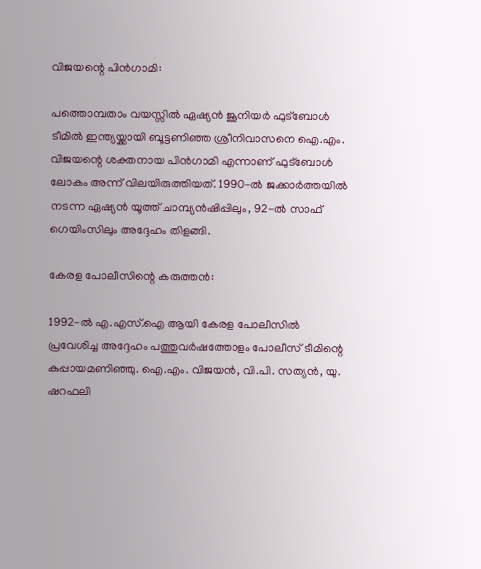വിജയന്റെ പിൻഗാമി:

പത്തൊമ്പതാം വയസ്സിൽ ഏഷ്യൻ ജൂനിയർ ഫുട്ബോൾ ടീമിൽ ഇന്ത്യയ്ക്കായി ബൂട്ടണിഞ്ഞ ശ്രീനിവാസനെ ഐ.എം. വിജയന്റെ ശക്തനായ പിൻഗാമി എന്നാണ് ഫുട്ബോൾ ലോകം അന്ന് വിലയിരുത്തിയത്. 1990-ൽ ജക്കാർത്തയിൽ നടന്ന ഏഷ്യൻ യൂത്ത് ചാമ്പ്യൻഷിപ്പിലും, 92-ൽ സാഫ് ഗെയിംസിലും അദ്ദേഹം തിളങ്ങി.

കേരള പോലീസിന്റെ കരുത്തൻ:

1992-ൽ എ.എസ്.ഐ ആയി കേരള പോലീസിൽ പ്രവേശിച്ച അദ്ദേഹം പത്തുവർഷത്തോളം പോലീസ് ടീമിന്റെ കുപ്പായമണിഞ്ഞു. ഐ.എം. വിജയൻ, വി.പി. സത്യൻ, യു. ഷറഫലി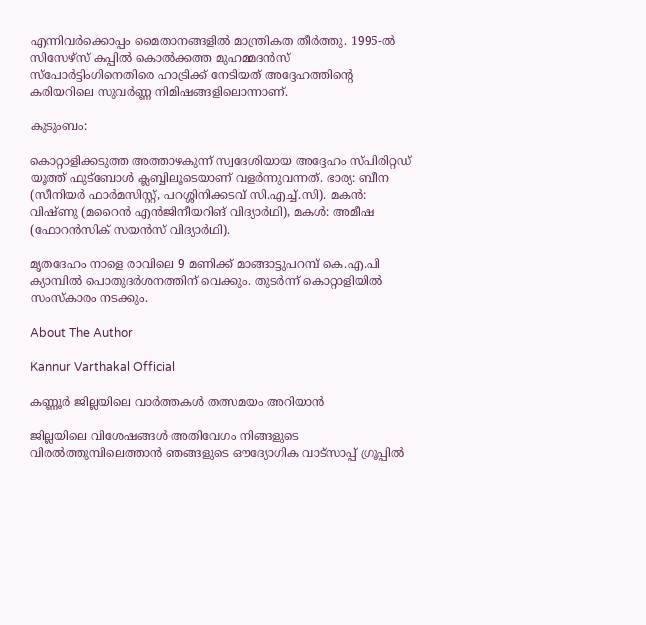എന്നിവർക്കൊപ്പം മൈതാനങ്ങളിൽ മാന്ത്രികത തീർത്തു. 1995-ൽ സിസേഴ്‌സ് കപ്പിൽ കൊൽക്കത്ത മുഹമ്മദൻസ് സ്പോർട്ടിംഗിനെതിരെ ഹാട്രിക്ക് നേടിയത് അദ്ദേഹത്തിന്റെ കരിയറിലെ സുവർണ്ണ നിമിഷങ്ങളിലൊന്നാണ്.

കുടുംബം:

കൊറ്റാളിക്കടുത്ത അത്താഴകുന്ന് സ്വദേശിയായ അദ്ദേഹം സ്പിരിറ്റഡ് യൂത്ത് ഫുട്ബോൾ ക്ലബ്ബിലൂടെയാണ് വളർന്നുവന്നത്. ഭാര്യ: ബീന (സീനിയർ ഫാർമസിസ്റ്റ്, പറശ്ശിനിക്കടവ് സി.എച്ച്.സി). മകൻ: വിഷ്ണു (മറൈൻ എൻജിനീയറിങ് വിദ്യാർഥി), മകൾ: അമീഷ (ഫോറൻസിക് സയൻസ് വിദ്യാർഥി).

മൃതദേഹം നാളെ രാവിലെ 9 മണിക്ക് മാങ്ങാട്ടുപറമ്പ് കെ.എ.പി ക്യാമ്പിൽ പൊതുദർശനത്തിന് വെക്കും. തുടർന്ന് കൊറ്റാളിയിൽ സംസ്കാരം നടക്കും.

About The Author

Kannur Varthakal Official

കണ്ണൂർ ജില്ലയിലെ വാർത്തകൾ തത്സമയം അറിയാൻ

ജില്ലയിലെ വിശേഷങ്ങൾ അതിവേഗം നിങ്ങളുടെ വിരൽത്തുമ്പിലെത്താൻ ഞങ്ങളുടെ ഔദ്യോഗിക വാട്സാപ്പ് ഗ്രൂപ്പിൽ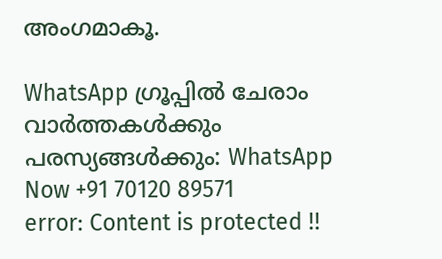അംഗമാകൂ.

WhatsApp ഗ്രൂപ്പിൽ ചേരാം
വാർത്തകൾക്കും പരസ്യങ്ങൾക്കും: WhatsApp Now +91 70120 89571
error: Content is protected !!